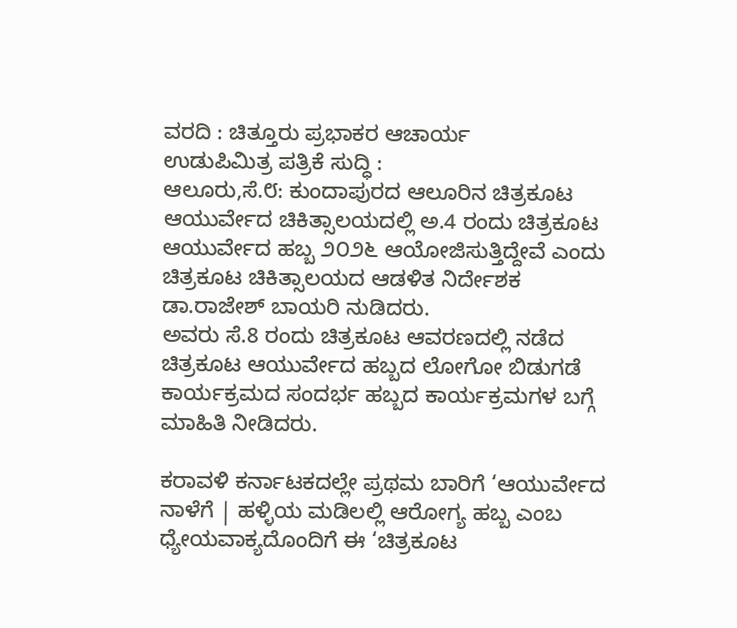ವರದಿ : ಚಿತ್ತೂರು ಪ್ರಭಾಕರ ಆಚಾರ್ಯ
ಉಡುಪಿಮಿತ್ರ ಪತ್ರಿಕೆ ಸುದ್ಧಿ :
ಆಲೂರು,ಸೆ.೮: ಕುಂದಾಪುರದ ಆಲೂರಿನ ಚಿತ್ರಕೂಟ ಆಯುರ್ವೇದ ಚಿಕಿತ್ಸಾಲಯದಲ್ಲಿ ಅ.4 ರಂದು ಚಿತ್ರಕೂಟ ಆಯುರ್ವೇದ ಹಬ್ಬ ೨೦೨೬ ಆಯೋಜಿಸುತ್ತಿದ್ದೇವೆ ಎಂದು ಚಿತ್ರಕೂಟ ಚಿಕಿತ್ಸಾಲಯದ ಆಡಳಿತ ನಿರ್ದೇಶಕ ಡಾ.ರಾಜೇಶ್ ಬಾಯರಿ ನುಡಿದರು.
ಅವರು ಸೆ.8 ರಂದು ಚಿತ್ರಕೂಟ ಆವರಣದಲ್ಲಿ ನಡೆದ ಚಿತ್ರಕೂಟ ಆಯುರ್ವೇದ ಹಬ್ಬದ ಲೋಗೋ ಬಿಡುಗಡೆ ಕಾರ್ಯಕ್ರಮದ ಸಂದರ್ಭ ಹಬ್ಬದ ಕಾರ್ಯಕ್ರಮಗಳ ಬಗ್ಗೆ ಮಾಹಿತಿ ನೀಡಿದರು.

ಕರಾವಳಿ ಕರ್ನಾಟಕದಲ್ಲೇ ಪ್ರಥಮ ಬಾರಿಗೆ ‘ಆಯುರ್ವೇದ ನಾಳೆಗೆ | ಹಳ್ಳಿಯ ಮಡಿಲಲ್ಲಿ ಆರೋಗ್ಯ ಹಬ್ಬ ಎಂಬ ಧ್ಯೇಯವಾಕ್ಯದೊಂದಿಗೆ ಈ ‘ಚಿತ್ರಕೂಟ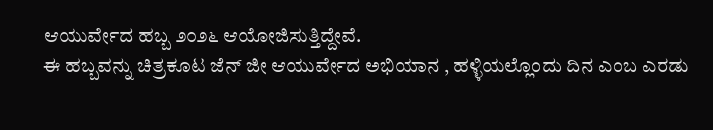ಆಯುರ್ವೇದ ಹಬ್ಬ ೨೦೨೬ ಆಯೋಜಿಸುತ್ತಿದ್ದೇವೆ.
ಈ ಹಬ್ಬವನ್ನು ಚಿತ್ರಕೂಟ ಜೆನ್ ಜೀ ಆಯುರ್ವೇದ ಅಭಿಯಾನ , ಹಳ್ಳಿಯಲ್ಲೊಂದು ದಿನ ಎಂಬ ಎರಡು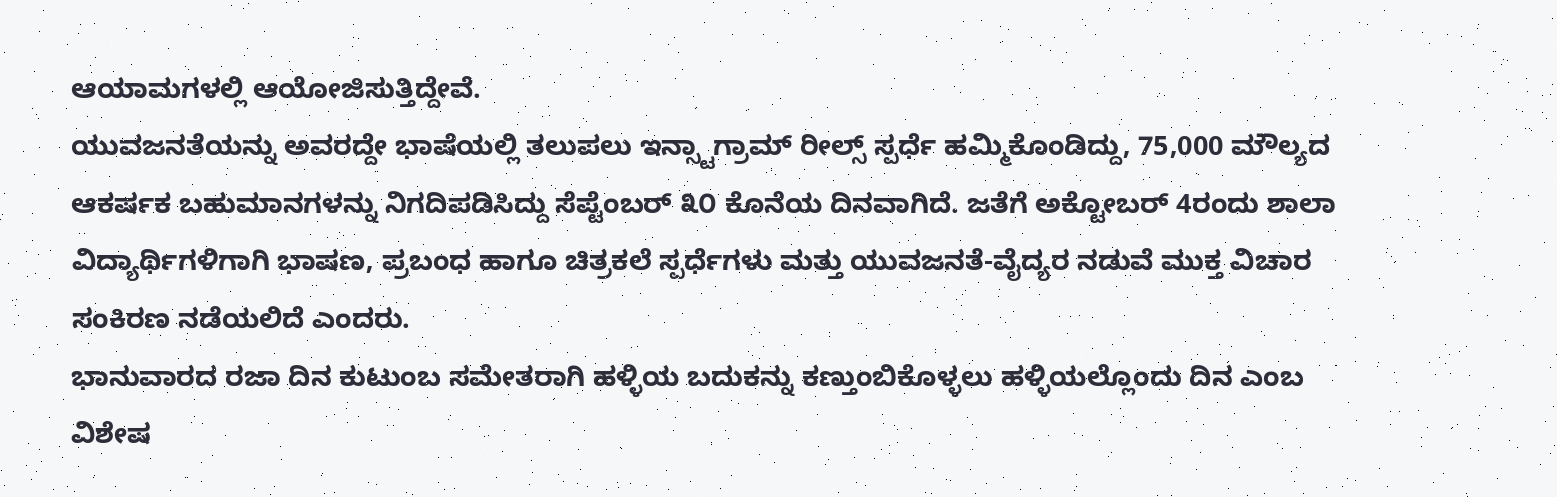ಆಯಾಮಗಳಲ್ಲಿ ಆಯೋಜಿಸುತ್ತಿದ್ದೇವೆ.
ಯುವಜನತೆಯನ್ನು ಅವರದ್ದೇ ಭಾಷೆಯಲ್ಲಿ ತಲುಪಲು ಇನ್ಸ್ಟಾಗ್ರಾಮ್ ರೀಲ್ಸ್ ಸ್ಪರ್ಧೆ ಹಮ್ಮಿಕೊಂಡಿದ್ದು, 75,000 ಮೌಲ್ಯದ ಆಕರ್ಷಕ ಬಹುಮಾನಗಳನ್ನು ನಿಗದಿಪಡಿಸಿದ್ದು ಸೆಪ್ಟೆಂಬರ್ ೩೦ ಕೊನೆಯ ದಿನವಾಗಿದೆ. ಜತೆಗೆ ಅಕ್ಟೋಬರ್ 4ರಂದು ಶಾಲಾ ವಿದ್ಯಾರ್ಥಿಗಳಿಗಾಗಿ ಭಾಷಣ, ಪ್ರಬಂಧ ಹಾಗೂ ಚಿತ್ರಕಲೆ ಸ್ಪರ್ಧೆಗಳು ಮತ್ತು ಯುವಜನತೆ-ವೈದ್ಯರ ನಡುವೆ ಮುಕ್ತ ವಿಚಾರ ಸಂಕಿರಣ ನಡೆಯಲಿದೆ ಎಂದರು.
ಭಾನುವಾರದ ರಜಾ ದಿನ ಕುಟುಂಬ ಸಮೇತರಾಗಿ ಹಳ್ಳಿಯ ಬದುಕನ್ನು ಕಣ್ತುಂಬಿಕೊಳ್ಳಲು ಹಳ್ಳಿಯಲ್ಲೊಂದು ದಿನ ಎಂಬ ವಿಶೇಷ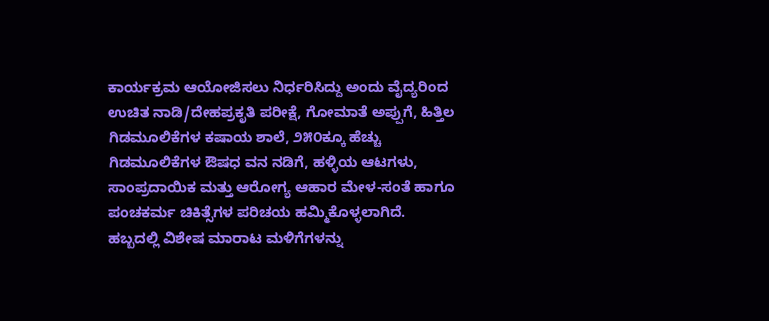ಕಾರ್ಯಕ್ರಮ ಆಯೋಜಿಸಲು ನಿರ್ಧರಿಸಿದ್ದು ಅಂದು ವೈದ್ಯರಿಂದ ಉಚಿತ ನಾಡಿ/ದೇಹಪ್ರಕೃತಿ ಪರೀಕ್ಷೆ, ಗೋಮಾತೆ ಅಪ್ಪುಗೆ, ಹಿತ್ತಿಲ ಗಿಡಮೂಲಿಕೆಗಳ ಕಷಾಯ ಶಾಲೆ, ೨೫೦ಕ್ಕೂ ಹೆಚ್ಚು ಗಿಡಮೂಲಿಕೆಗಳ ಔಷಧ ವನ ನಡಿಗೆ, ಹಳ್ಳಿಯ ಆಟಗಳು, ಸಾಂಪ್ರದಾಯಿಕ ಮತ್ತು ಆರೋಗ್ಯ ಆಹಾರ ಮೇಳ-ಸಂತೆ ಹಾಗೂ ಪಂಚಕರ್ಮ ಚಿಕಿತ್ಸೆಗಳ ಪರಿಚಯ ಹಮ್ಮಿಕೊಳ್ಳಲಾಗಿದೆ. ಹಬ್ಬದಲ್ಲಿ ವಿಶೇಷ ಮಾರಾಟ ಮಳಿಗೆಗಳನ್ನು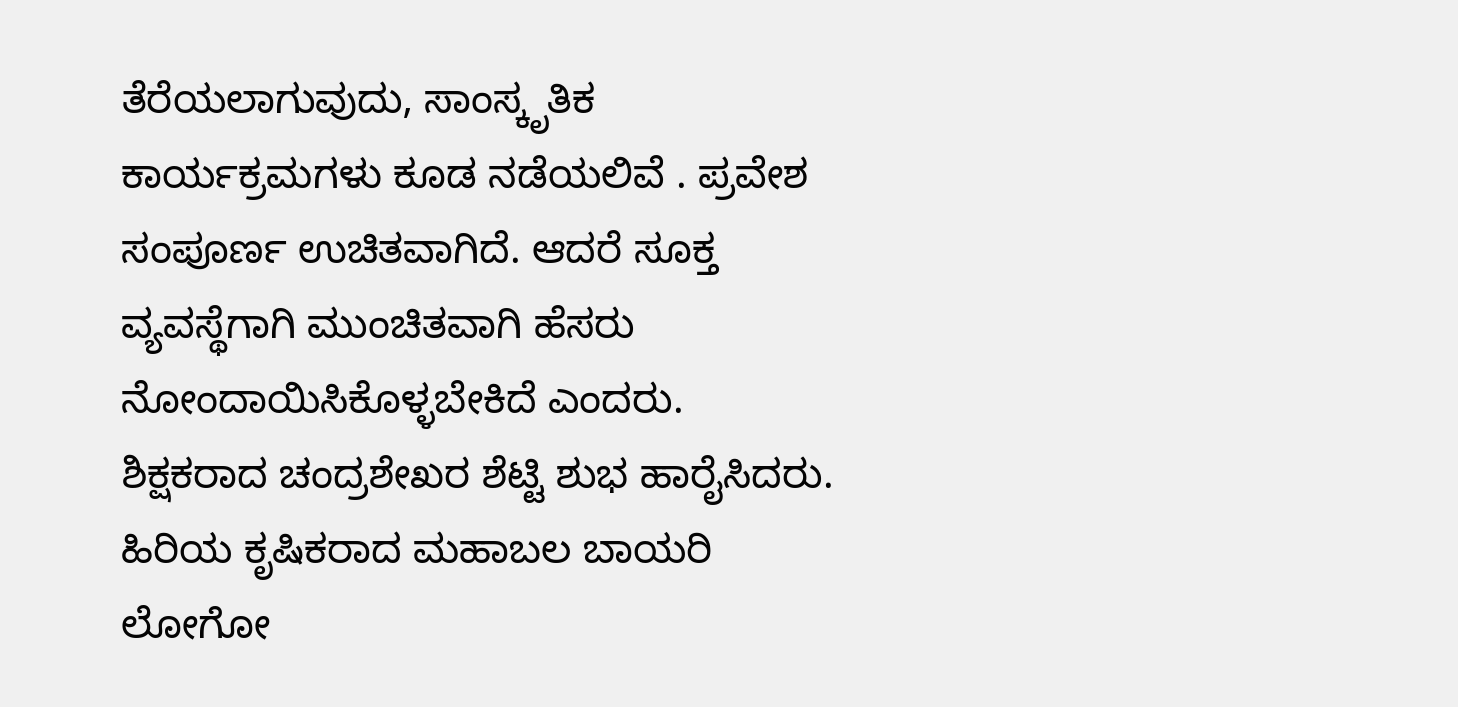ತೆರೆಯಲಾಗುವುದು, ಸಾಂಸ್ಕೃತಿಕ ಕಾರ್ಯಕ್ರಮಗಳು ಕೂಡ ನಡೆಯಲಿವೆ . ಪ್ರವೇಶ ಸಂಪೂರ್ಣ ಉಚಿತವಾಗಿದೆ. ಆದರೆ ಸೂಕ್ತ ವ್ಯವಸ್ಥೆಗಾಗಿ ಮುಂಚಿತವಾಗಿ ಹೆಸರು ನೋಂದಾಯಿಸಿಕೊಳ್ಳಬೇಕಿದೆ ಎಂದರು.
ಶಿಕ್ಷಕರಾದ ಚಂದ್ರಶೇಖರ ಶೆಟ್ಟಿ ಶುಭ ಹಾರೈಸಿದರು.
ಹಿರಿಯ ಕೃಷಿಕರಾದ ಮಹಾಬಲ ಬಾಯರಿ ಲೋಗೋ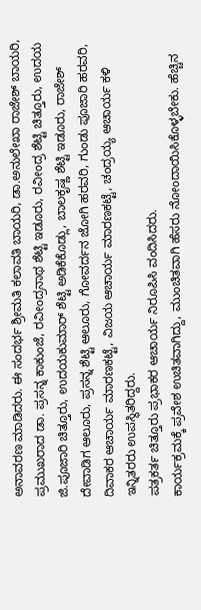ಅನಾವರಣ ಮಾಡಿದರು. ಈ ಸಂದರ್ಭ ಶ್ರೀಮತಿ ಕಲಾವತಿ ಬಾಯರಿ, ಡಾ.ಅನುಲೇಖಾ ರಾಜೇಶ್ ಬಾಯರಿ, ಪ್ರಮುಖರಾದ ಡಾ. ಪ್ರಸನ್ನ ಕಾಕುಂಜೆ, ರವೀಂದ್ರನಾಥ ಶೆಟ್ಟಿ ಇಡೂರು, ರವೀಂದ್ರ ಶೆಟ್ಟಿ ಚಿತ್ತೂರು, ಉದಯ ಜಿ.ಪೂಜಾರಿ ಚಿತ್ತೂರು, ಉದಯಕುಮಾರ್ ಶೆಟ್ಟಿ ಅಡಿಕೆಕೊಡ್ಲು, ಬಾಲಕೃಷ್ಣ ಶೆಟ್ಟಿ ಇಡೂರು, ರಾಜೇಶ್ ದೇವಾಡಿಗ ಆಲೂರು, ಪ್ರಸನ್ನ ಶೆಟ್ಟಿ ಆಲೂರು, ಗೋವರ್ದನ ಜೋಗಿ ಹರವರಿ, ಗುಂಡು ಪೂಜಾರಿ ಹರವರಿ, ದಿವಾಕರ ಆಚಾರ್ಯ ಮಾರಣಕಟ್ಟೆ, ವಿಜಯ ಆಚಾರ್ಯ ಮಾರಣಕಟ್ಟೆ, ಚಂದ್ರಯ್ಯ ಆಚಾರ್ಯ ಕಳಿ ಇನ್ನಿತರರು ಉಪಸ್ಥಿತರಿದ್ದರು.
ಪತ್ರಕರ್ತ ಚಿತ್ತೂರು ಪ್ರಭಾಕರ ಆಚಾರ್ಯ ನಿರೂಪಿಸಿ ವಂದಿಸಿದರು.
ಕಾರ್ಯಕ್ರಮಕ್ಕೆ ಪ್ರವೇಶ ಉಚಿತವಾಗಿದ್ದು, ಮುಂಚಿತವಾಗಿ ಹೆಸರು ನೋಂದಾಯಿಸಿಕೊಳ್ಳಬೇಕು. ಹೆಚ್ಚಿನ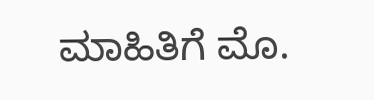ಮಾಹಿತಿಗೆ ಮೊ.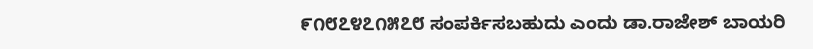೯೧೮೭೪೭೧೫೭೮ ಸಂಪರ್ಕಿಸಬಹುದು ಎಂದು ಡಾ.ರಾಜೇಶ್ ಬಾಯರಿ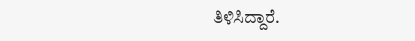ತಿಳಿಸಿದ್ದಾರೆ.